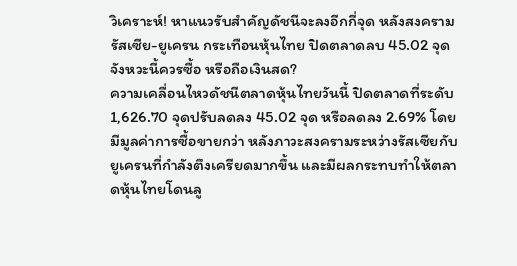วิเคราะห์! หาแนวรับสำคัญดัชนีจะลงอีกกี่จุด หลังสงครามรัสเซีย-ยูเครน กระเทือนหุ้นไทย ปิดตลาดลบ 45.02 จุด จังหวะนี้ควรซื้อ หรือถือเงินสด?
ความเคลื่อนไหวดัชนีตลาดหุ้นไทยวันนี้ ปิดตลาดที่ระดับ 1,626.70 จุดปรับลดลง 45.02 จุด หรือลดลง 2.69% โดยมีมูลค่าการซื้อขายกว่า หลังภาวะสงครามระหว่างรัสเซียกับยูเครนที่กำลังตึงเครียดมากขึ้น และมีผลกระทบทำให้ตลาดหุ้นไทยโดนลู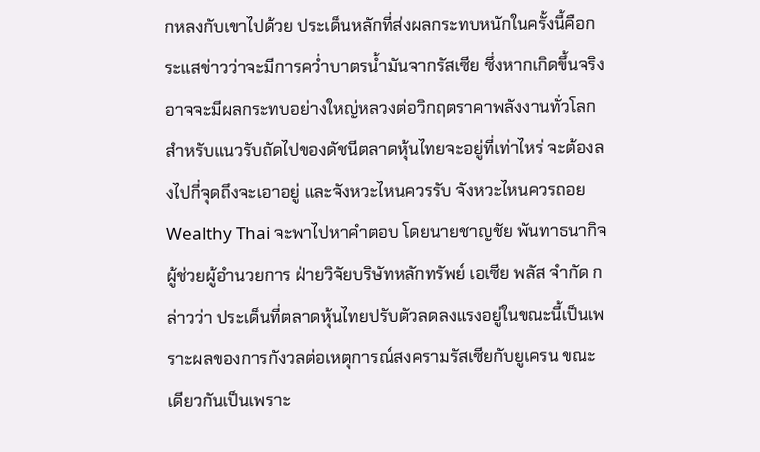กหลงกับเขาไปด้วย ประเด็นหลักที่ส่งผลกระทบหนักในครั้งนี้คือกระแสข่าวว่าจะมีการคว่ำบาตรน้ำมันจากรัสเซีย ซึ่งหากเกิดขึ้นจริงอาจจะมีผลกระทบอย่างใหญ่หลวงต่อวิกฤตราคาพลังงานทั่วโลก
สำหรับแนวรับถัดไปของดัชนีตลาดหุ้นไทยจะอยู่ที่เท่าไหร่ จะต้องลงไปกี่จุดถึงจะเอาอยู่ และจังหวะไหนควรรับ จังหวะไหนควรถอย Wealthy Thai จะพาไปหาคำตอบ โดยนายชาญชัย พันทาธนากิจ ผู้ช่วยผู้อำนวยการ ฝ่ายวิจัยบริษัทหลักทรัพย์ เอเซีย พลัส จำกัด กล่าวว่า ประเด็นที่ตลาดหุ้นไทยปรับตัวลดลงแรงอยู่ในขณะนี้เป็นเพราะผลของการกังวลต่อเหตุการณ์สงครามรัสเซียกับยูเครน ขณะเดียวกันเป็นเพราะ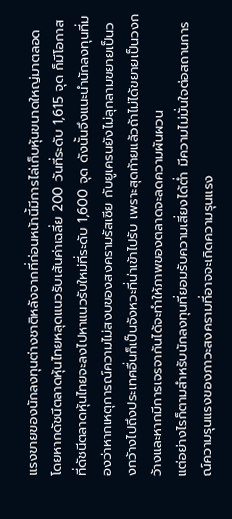แรงขายของนักลงทุนต่างชาติหลังจากที่ก่อนหน้านี้มีการไล่เก็บหุ้นขนาดใหญ่มาตลอด
โดยหากดัชนีตลาดหุ้นไทยหลุดแนวรับเส้นค่าเฉลี่ย 200 วันที่ระดับ 1,615 จุด ก็มีโอกาสที่ดัชนีตลาดหุ้นไทยจะลงไปหาแนวรับใหม่ที่ระดับ 1,600 จุด ดังนั้นจึงแนะนำนักลงทุนที่มองว่าหากเหตุการณ์ความไม่สงบของสงครามรัสเซีย กับยูเครนยังไม่ลุกลามขยายเป็นวงกว้างไปถึงประเทศอื่นก็เป็นจังหวะที่น่าเข้าไปรับ เพราะสุดท้ายแล้วถ้าไม่ได้ขยายเป็นวงกว้างและหากมีการเจรจากันได้จะทำให้ภาพของตลาดจะลดความผันผวน
แต่อย่างไรก็ตามสำหรับนักลงทุนที่ยอมรับความเสี่ยงได้ต่ำ มีความไม่มั่นใจต่อสถานการณ์ความรุนแรงของภาวะสงครามที่อาจจะเกิดความรุนแรง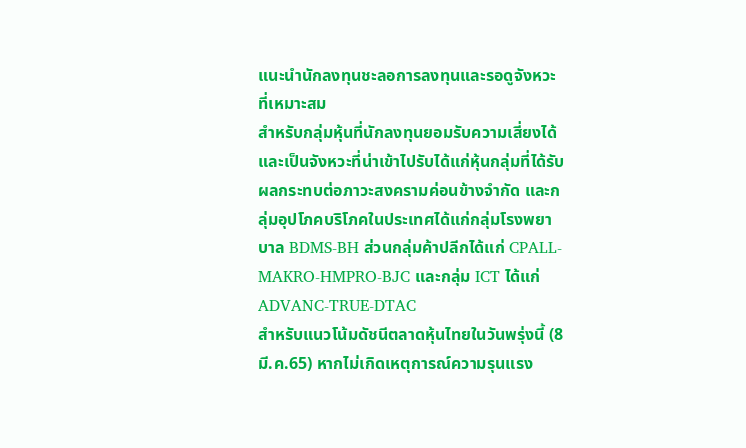แนะนำนักลงทุนชะลอการลงทุนและรอดูจังหวะที่เหมาะสม
สำหรับกลุ่มหุ้นที่นักลงทุนยอมรับความเสี่ยงได้และเป็นจังหวะที่น่าเข้าไปรับได้แก่หุ้นกลุ่มที่ได้รับผลกระทบต่อภาวะสงครามค่อนข้างจำกัด และกลุ่มอุปโภคบริโภคในประเทศได้แก่กลุ่มโรงพยาบาล BDMS-BH ส่วนกลุ่มค้าปลีกได้แก่ CPALL-MAKRO-HMPRO-BJC และกลุ่ม ICT ได้แก่ ADVANC-TRUE-DTAC
สำหรับแนวโน้มดัชนีตลาดหุ้นไทยในวันพรุ่งนี้ (8 มี.ค.65) หากไม่เกิดเหตุการณ์ความรุนแรง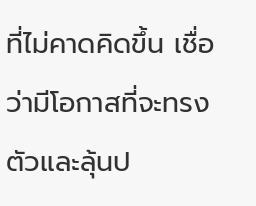ที่ไม่คาดคิดขึ้น เชื่อว่ามีโอกาสที่จะทรงตัวและลุ้นป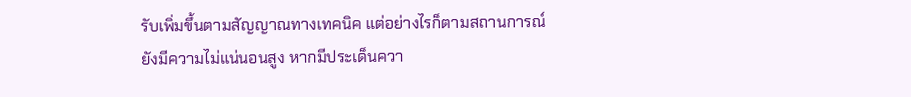รับเพิ่มขึ้นตามสัญญาณทางเทคนิค แต่อย่างไรก็ตามสถานการณ์ยังมีความไม่แน่นอนสูง หากมีประเด็นควา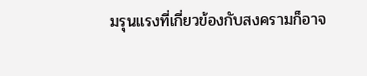มรุนแรงที่เกี่ยวข้องกับสงครามก็อาจ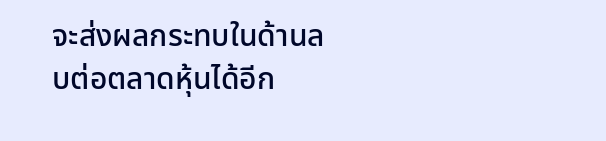จะส่งผลกระทบในด้านลบต่อตลาดหุ้นได้อีก